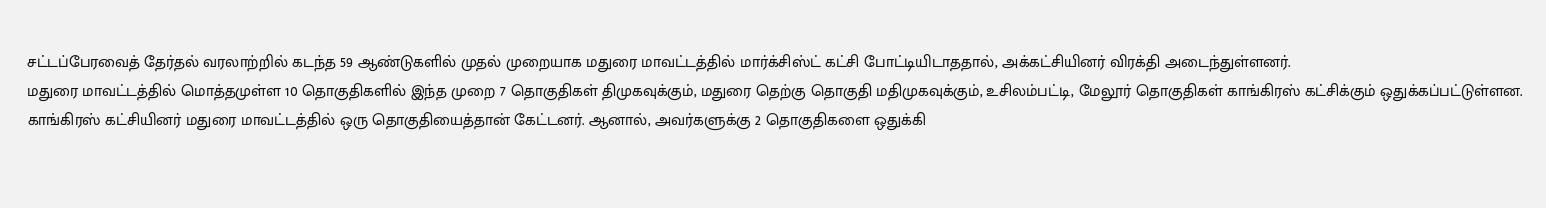சட்டப்பேரவைத் தேர்தல் வரலாற்றில் கடந்த 59 ஆண்டுகளில் முதல் முறையாக மதுரை மாவட்டத்தில் மார்க்சிஸ்ட் கட்சி போட்டியிடாததால், அக்கட்சியினர் விரக்தி அடைந்துள்ளனர்.
மதுரை மாவட்டத்தில் மொத்தமுள்ள 10 தொகுதிகளில் இந்த முறை 7 தொகுதிகள் திமுகவுக்கும், மதுரை தெற்கு தொகுதி மதிமுகவுக்கும், உசிலம்பட்டி, மேலூர் தொகுதிகள் காங்கிரஸ் கட்சிக்கும் ஒதுக்கப்பட்டுள்ளன.
காங்கிரஸ் கட்சியினர் மதுரை மாவட்டத்தில் ஒரு தொகுதியைத்தான் கேட்டனர். ஆனால், அவர்களுக்கு 2 தொகுதிகளை ஒதுக்கி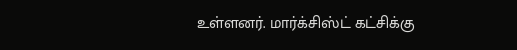உள்ளனர். மார்க்சிஸ்ட் கட்சிக்கு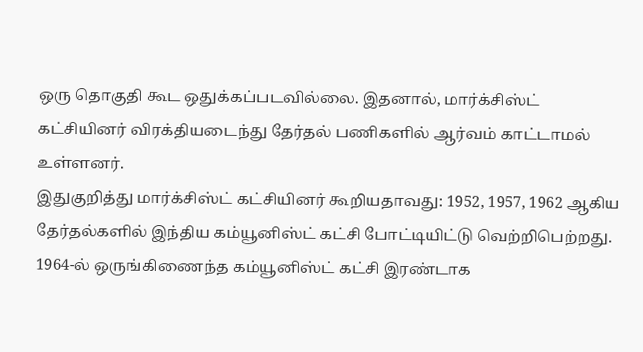ஒரு தொகுதி கூட ஒதுக்கப்படவில்லை. இதனால், மார்க்சிஸ்ட் கட்சியினர் விரக்தியடைந்து தேர்தல் பணிகளில் ஆர்வம் காட்டாமல் உள்ளனர்.
இதுகுறித்து மார்க்சிஸ்ட் கட்சியினர் கூறியதாவது: 1952, 1957, 1962 ஆகிய தேர்தல்களில் இந்திய கம்யூனிஸ்ட் கட்சி போட்டியிட்டு வெற்றிபெற்றது. 1964-ல் ஒருங்கிணைந்த கம்யூனிஸ்ட் கட்சி இரண்டாக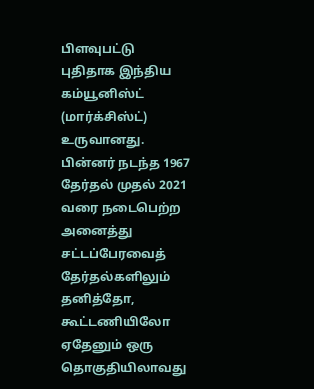பிளவுபட்டு புதிதாக இந்திய கம்யூனிஸ்ட் (மார்க்சிஸ்ட்) உருவானது. பின்னர் நடந்த 1967 தேர்தல் முதல் 2021 வரை நடைபெற்ற அனைத்து சட்டப்பேரவைத் தேர்தல்களிலும் தனித்தோ, கூட்டணியிலோ ஏதேனும் ஒரு தொகுதியிலாவது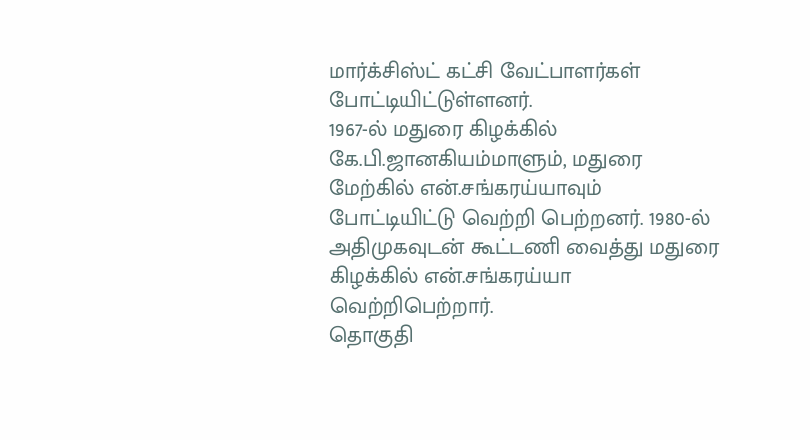மார்க்சிஸ்ட் கட்சி வேட்பாளர்கள் போட்டியிட்டுள்ளனர்.
1967-ல் மதுரை கிழக்கில் கே.பி.ஜானகியம்மாளும், மதுரை மேற்கில் என்.சங்கரய்யாவும் போட்டியிட்டு வெற்றி பெற்றனர். 1980-ல் அதிமுகவுடன் கூட்டணி வைத்து மதுரை கிழக்கில் என்.சங்கரய்யா வெற்றிபெற்றார்.
தொகுதி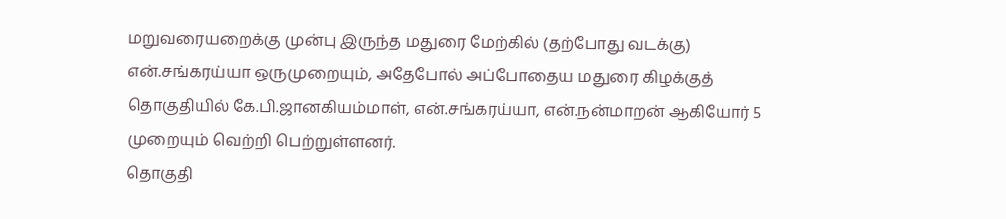மறுவரையறைக்கு முன்பு இருந்த மதுரை மேற்கில் (தற்போது வடக்கு) என்.சங்கரய்யா ஒருமுறையும், அதேபோல் அப்போதைய மதுரை கிழக்குத் தொகுதியில் கே.பி.ஜானகியம்மாள், என்.சங்கரய்யா, என்.நன்மாறன் ஆகியோர் 5 முறையும் வெற்றி பெற்றுள்ளனர்.
தொகுதி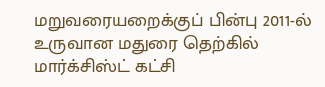மறுவரையறைக்குப் பின்பு 2011-ல் உருவான மதுரை தெற்கில் மார்க்சிஸ்ட் கட்சி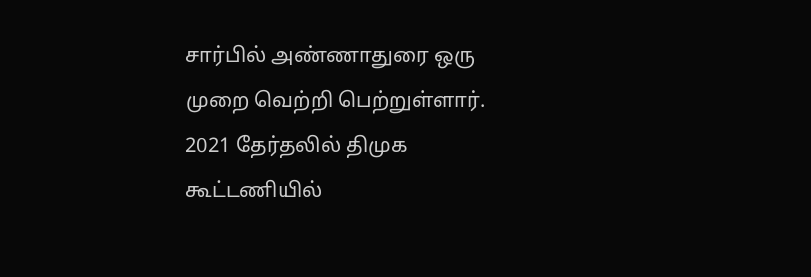சார்பில் அண்ணாதுரை ஒரு முறை வெற்றி பெற்றுள்ளார். 2021 தேர்தலில் திமுக கூட்டணியில்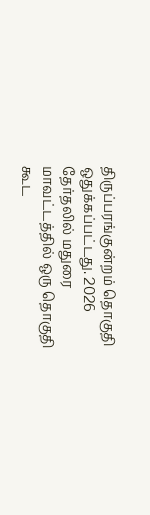திருப்பரங்குன்றம் தொகுதி ஒதுக்கப்பட்டது. 2026 தேர்தலில் மதுரை மாவட்டத்தில் ஒரு தொகுதி கூட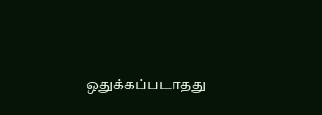ஒதுக்கப்படாதது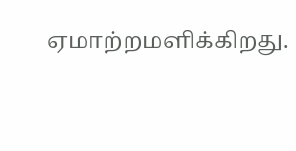ஏமாற்றமளிக்கிறது.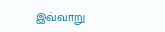இவ்வாறு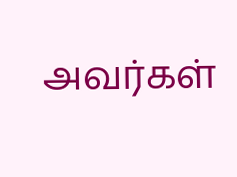அவர்கள்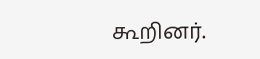கூறினர்.